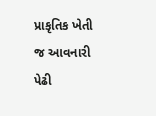પ્રાકૃતિક ખેતી જ આવનારી પેઢી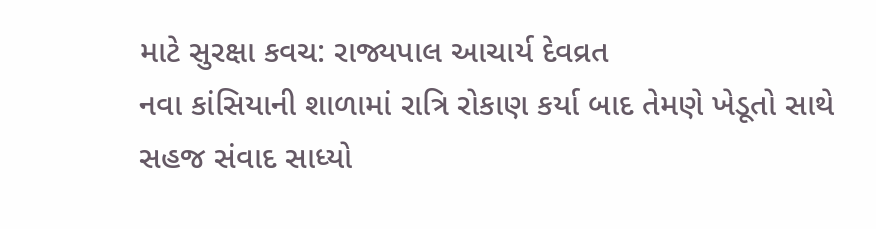માટે સુરક્ષા કવચ: રાજ્યપાલ આચાર્ય દેવવ્રત
નવા કાંસિયાની શાળામાં રાત્રિ રોકાણ કર્યા બાદ તેમણે ખેડૂતો સાથે સહજ સંવાદ સાધ્યો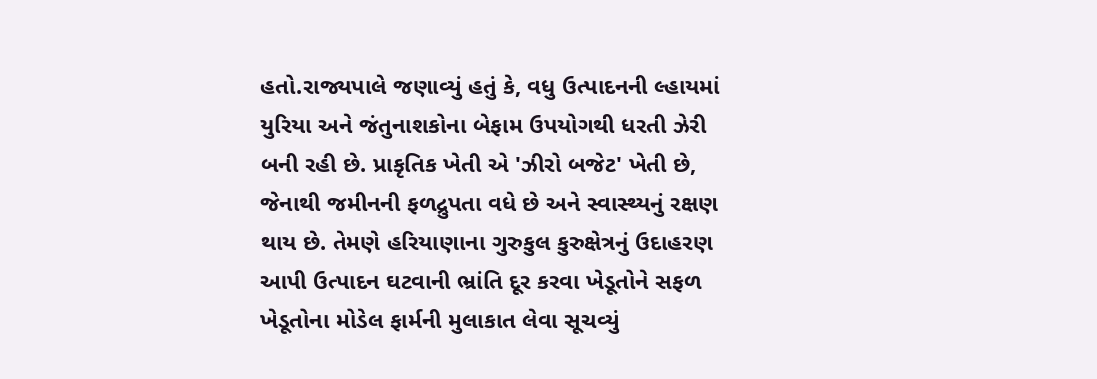હતો.રાજ્યપાલે જણાવ્યું હતું કે, વધુ ઉત્પાદનની લ્હાયમાં યુરિયા અને જંતુનાશકોના બેફામ ઉપયોગથી ધરતી ઝેરી બની રહી છે. પ્રાકૃતિક ખેતી એ 'ઝીરો બજેટ' ખેતી છે, જેનાથી જમીનની ફળદ્રુપતા વધે છે અને સ્વાસ્થ્યનું રક્ષણ થાય છે. તેમણે હરિયાણાના ગુરુકુલ કુરુક્ષેત્રનું ઉદાહરણ આપી ઉત્પાદન ઘટવાની ભ્રાંતિ દૂર કરવા ખેડૂતોને સફળ ખેડૂતોના મોડેલ ફાર્મની મુલાકાત લેવા સૂચવ્યું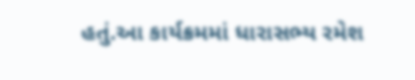હતું.આ કાર્યક્રમમાં ધારાસભ્ય રમેશ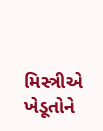મિસ્ત્રીએ ખેડૂતોને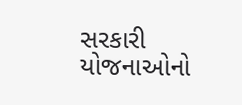સરકારી યોજનાઓનો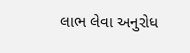લાભ લેવા અનુરોધ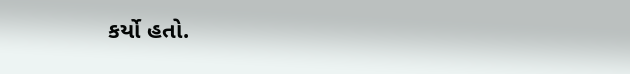કર્યો હતો.